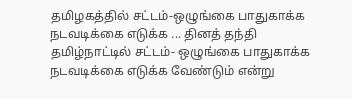தமிழகத்தில் சட்டம்-ஒழுங்கை பாதுகாக்க நடவடிக்கை எடுக்க ... தினத் தந்தி
தமிழ்நாட்டில் சட்டம்- ஒழுங்கை பாதுகாக்க நடவடிக்கை எடுக்க வேண்டும் என்று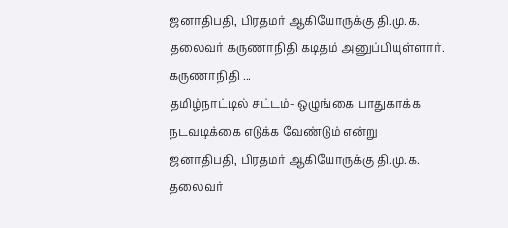ஜனாதிபதி, பிரதமர் ஆகியோருக்கு தி.மு.க. தலைவர் கருணாநிதி கடிதம் அனுப்பியுள்ளார். கருணாநிதி ...
தமிழ்நாட்டில் சட்டம்- ஒழுங்கை பாதுகாக்க நடவடிக்கை எடுக்க வேண்டும் என்று ஜனாதிபதி, பிரதமர் ஆகியோருக்கு தி.மு.க. தலைவர்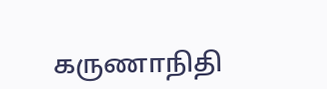கருணாநிதி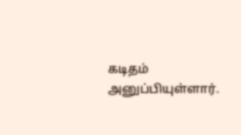கடிதம் அனுப்பியுள்ளார்.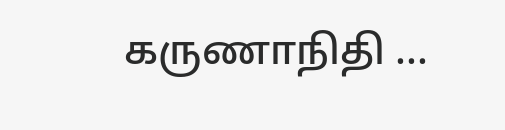கருணாநிதி ...